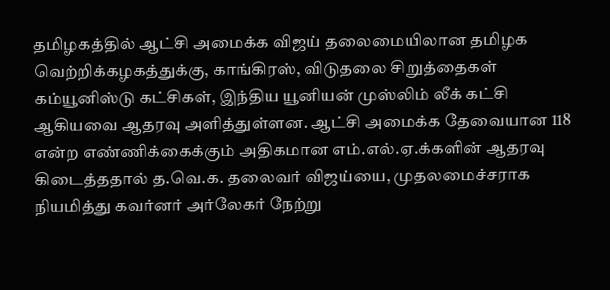தமிழகத்தில் ஆட்சி அமைக்க விஜய் தலைமையிலான தமிழக வெற்றிக்கழகத்துக்கு, காங்கிரஸ், விடுதலை சிறுத்தைகள் கம்யூனிஸ்டு கட்சிகள், இந்திய யூனியன் முஸ்லிம் லீக் கட்சி ஆகியவை ஆதரவு அளித்துள்ளன. ஆட்சி அமைக்க தேவையான 118 என்ற எண்ணிக்கைக்கும் அதிகமான எம்.எல்.ஏ.க்களின் ஆதரவு கிடைத்ததால் த.வெ.க. தலைவர் விஜய்யை, முதலமைச்சராக நியமித்து கவர்னர் அர்லேகர் நேற்று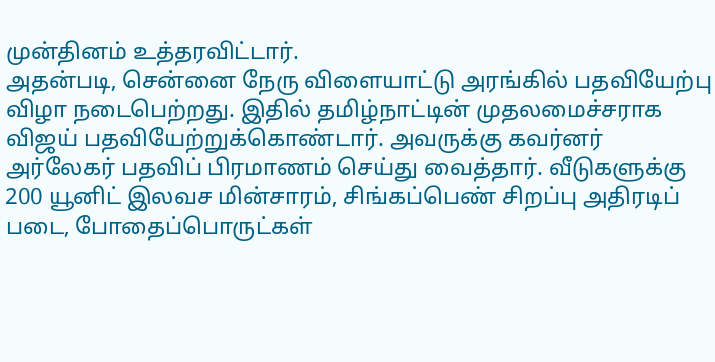முன்தினம் உத்தரவிட்டார்.
அதன்படி, சென்னை நேரு விளையாட்டு அரங்கில் பதவியேற்பு விழா நடைபெற்றது. இதில் தமிழ்நாட்டின் முதலமைச்சராக விஜய் பதவியேற்றுக்கொண்டார். அவருக்கு கவர்னர் அர்லேகர் பதவிப் பிரமாணம் செய்து வைத்தார். வீடுகளுக்கு 200 யூனிட் இலவச மின்சாரம், சிங்கப்பெண் சிறப்பு அதிரடிப் படை, போதைப்பொருட்கள்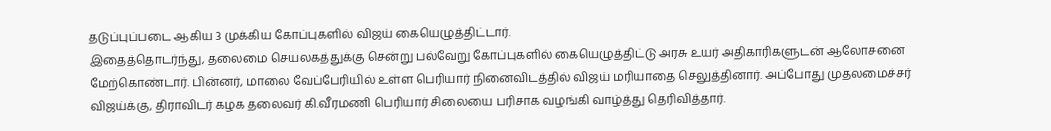தடுப்புப்படை ஆகிய 3 முக்கிய கோப்புகளில் விஜய் கையெழுத்திட்டார்.
இதைத்தொடர்ந்து, தலைமை செயலகத்துக்கு சென்று பல்வேறு கோப்புகளில் கையெழுத்திட்டு அரசு உயர் அதிகாரிகளுடன் ஆலோசனை மேற்கொண்டார். பின்னர், மாலை வேப்பேரியில் உள்ள பெரியார் நினைவிடத்தில் விஜய் மரியாதை செலுத்தினார். அப்போது முதலமைச்சர் விஜய்க்கு, திராவிடர் கழக தலைவர் கி.வீரமணி பெரியார் சிலையை பரிசாக வழங்கி வாழ்த்து தெரிவித்தார்.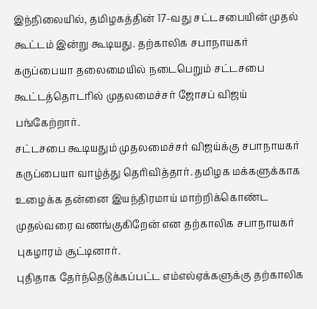இந்நிலையில், தமிழகத்தின் 17-வது சட்டசபையின் முதல் கூட்டம் இன்று கூடியது. தற்காலிக சபாநாயகர் கருப்பையா தலைமையில் நடைபெறும் சட்டசபை கூட்டத்தொடரில் முதலமைச்சர் ஜோசப் விஜய் பங்கேற்றார்.
சட்டசபை கூடியதும் முதலமைச்சர் விஜய்க்கு சபாநாயகர் கருப்பையா வாழ்த்து தெரிவித்தார். தமிழக மக்களுக்காக உழைக்க தன்னை இயந்திரமாய் மாற்றிக்கொண்ட முதல்வரை வணங்குகிறேன் என தற்காலிக சபாநாயகர் புகழாரம் சூட்டினார்.
புதிதாக தேர்ந்தெடுக்கப்பட்ட எம்எல்ஏக்களுக்கு தற்காலிக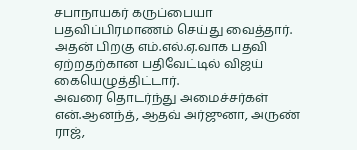சபாநாயகர் கருப்பையா பதவிப்பிரமாணம் செய்து வைத்தார். அதன் பிறகு எம்.எல்.ஏ.வாக பதவி ஏற்றதற்கான பதிவேட்டில் விஜய் கையெழுத்திட்டார்.
அவரை தொடர்ந்து அமைச்சர்கள் என்.ஆனந்த், ஆதவ் அர்ஜுனா, அருண் ராஜ்,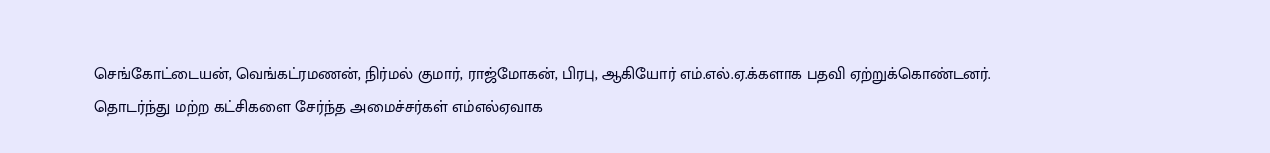செங்கோட்டையன், வெங்கட்ரமணன், நிர்மல் குமார், ராஜ்மோகன், பிரபு, ஆகியோர் எம்.எல்.ஏ.க்களாக பதவி ஏற்றுக்கொண்டனர்.
தொடர்ந்து மற்ற கட்சிகளை சேர்ந்த அமைச்சர்கள் எம்எல்ஏவாக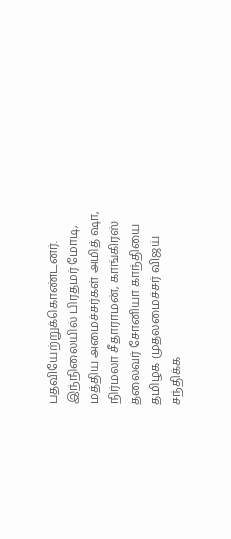பதவியேற்றுக்கொண்டனர்.
இந்நிலையில் பிரதமர் மோடி, மத்திய அமைச்சர்கள் அமித் ஷா, நிர்மலா சீதாராமன், காங்கிரஸ் தலைவர் சோனியா காந்தியை தமிழக முதலமைச்சர் விஜய் சந்திக்க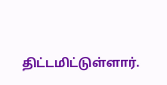திட்டமிட்டுள்ளார்.